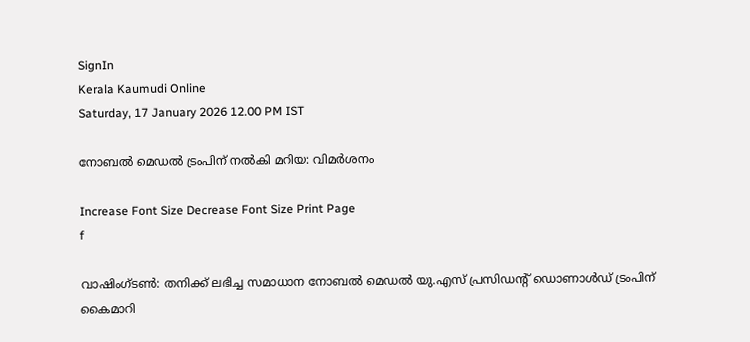SignIn
Kerala Kaumudi Online
Saturday, 17 January 2026 12.00 PM IST

നോബൽ മെഡൽ ട്രംപിന് നൽകി മറിയ: വിമർശനം

Increase Font Size Decrease Font Size Print Page
f

വാഷിംഗ്ടൺ: തനിക്ക് ലഭിച്ച സമാധാന നോബൽ മെഡൽ യു.എസ് പ്രസിഡന്റ് ഡൊണാൾഡ് ട്രംപിന് കൈമാറി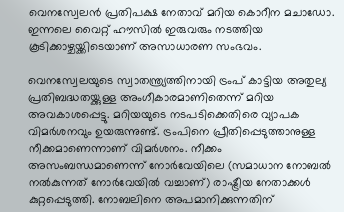വെനസ്വേലൻ പ്രതിപക്ഷ നേതാവ് മറിയ കൊറീന മചാഡോ. ഇന്നലെ വൈറ്റ് ഹൗസിൽ ഇരുവരും നടത്തിയ കൂടിക്കാഴ്ചയ്ക്കിടെയാണ് അസാധാരണ സംഭവം.

വെനസ്വേലയുടെ സ്വാതന്ത്ര്യത്തിനായി ട്രംപ് കാട്ടിയ അതുല്യ പ്രതിബദ്ധതയ്ക്കുള്ള അംഗീകാരമാണിതെന്ന് മറിയ അവകാശപ്പെട്ടു. മറിയയുടെ നടപടിക്കെതിരെ വ്യാപക വിമർശനവും ഉയരുന്നുണ്ട്. ട്രംപിനെ പ്രീതിപ്പെടുത്താനുള്ള നീക്കമാണെന്നാണ് വിമർശനം. നീക്കം അസംബന്ധമാണെന്ന് നോർവേയിലെ (സമാധാന നോബൽ നൽകുന്നത് നോർവേയിൽ വച്ചാണ്) രാഷ്ട്രീയ നേതാക്കൾ കുറ്റപ്പെടുത്തി. നോബലിനെ അപമാനിക്കുന്നതിന്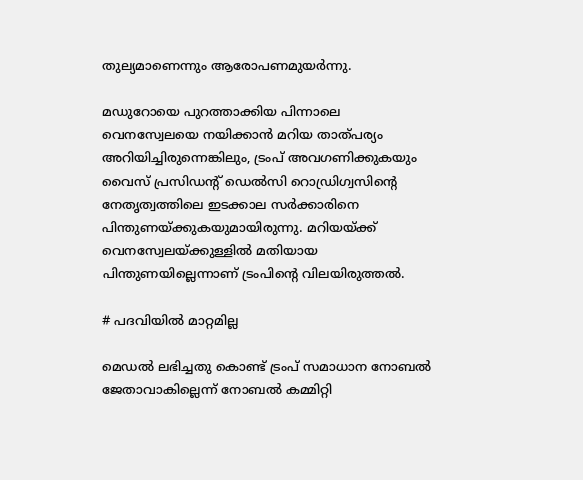തുല്യമാണെന്നും ആരോപണമുയർന്നു.

മഡുറോയെ പുറത്താക്കിയ പിന്നാലെ വെനസ്വേലയെ നയിക്കാൻ മറിയ താത്പര്യം അറിയിച്ചിരുന്നെങ്കിലും, ട്രംപ് അവഗണിക്കുകയും വൈസ് പ്രസിഡന്റ് ഡെൽസി റൊഡ്രിഗ്വസിന്റെ നേതൃത്വത്തിലെ ഇടക്കാല സർക്കാരിനെ പിന്തുണയ്ക്കുകയുമായിരുന്നു. മറിയയ്ക്ക് വെനസ്വേലയ്ക്കുള്ളിൽ മതിയായ പിന്തുണയില്ലെന്നാണ് ട്രംപിന്റെ വിലയിരുത്തൽ.

# പദവിയിൽ മാറ്റമില്ല

മെഡൽ ലഭിച്ചതു കൊണ്ട് ട്രംപ് സമാധാന നോബൽ ജേതാവാകില്ലെന്ന് നോബൽ കമ്മിറ്റി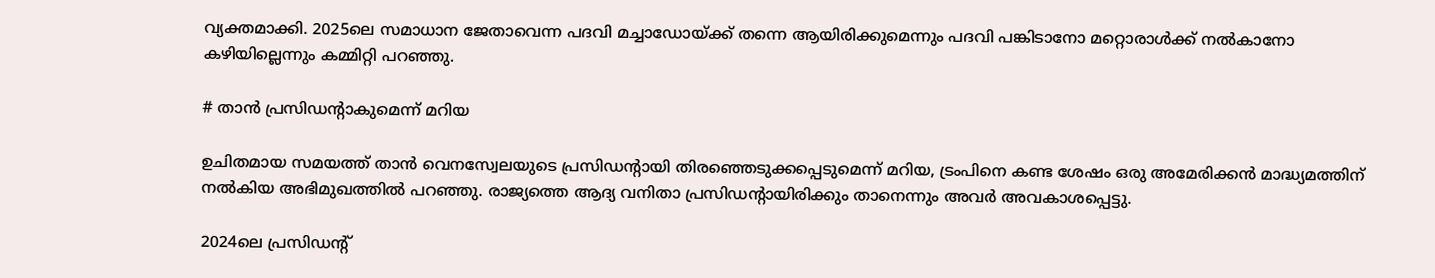വ്യക്തമാക്കി. 2025ലെ സമാധാന ജേതാവെന്ന പദവി മച്ചാഡോയ്ക്ക് തന്നെ ആയിരിക്കുമെന്നും പദവി പങ്കിടാനോ മറ്റൊരാൾക്ക് നൽകാനോ കഴിയില്ലെന്നും കമ്മിറ്റി പറഞ്ഞു.

# താൻ പ്രസിഡന്റാകുമെന്ന് മറിയ

ഉചിതമായ സമയത്ത് താൻ വെനസ്വേലയുടെ പ്രസിഡന്റായി തിരഞ്ഞെടുക്കപ്പെടുമെന്ന് മറിയ, ട്രംപിനെ കണ്ട ശേഷം ഒരു അമേരിക്കൻ മാദ്ധ്യമത്തിന് നൽകിയ അഭിമുഖത്തിൽ പറഞ്ഞു. രാജ്യത്തെ ആദ്യ വനിതാ പ്രസിഡന്റായിരിക്കും താനെന്നും അവർ അവകാശപ്പെട്ടു.

2024ലെ പ്രസിഡന്റ്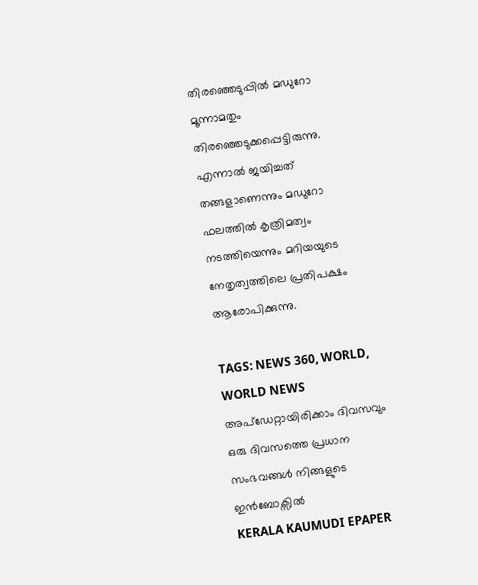തിരഞ്ഞെടുപ്പിൽ മഡുറോ മൂന്നാമതും തിരഞ്ഞെടുക്കപ്പെട്ടിരുന്നു. എന്നാൽ ജയിച്ചത് തങ്ങളാണെന്നും മഡുറോ ഫലത്തിൽ കൃത്രിമത്വം നടത്തിയെന്നും മറിയയുടെ നേതൃത്വത്തിലെ പ്രതിപക്ഷം ആരോപിക്കുന്നു.

TAGS: NEWS 360, WORLD, WORLD NEWS
അപ്ഡേറ്റായിരിക്കാം ദിവസവും
ഒരു ദിവസത്തെ പ്രധാന സംഭവങ്ങൾ നിങ്ങളുടെ ഇൻബോക്സിൽ
KERALA KAUMUDI EPAPER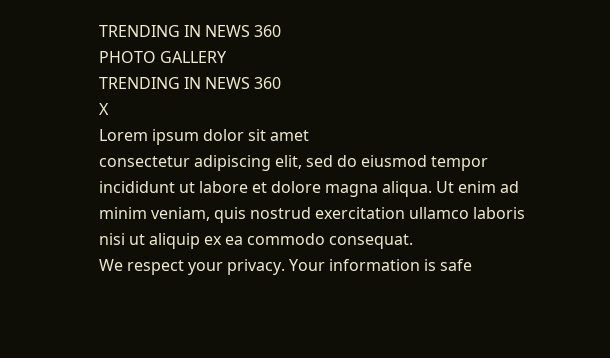TRENDING IN NEWS 360
PHOTO GALLERY
TRENDING IN NEWS 360
X
Lorem ipsum dolor sit amet
consectetur adipiscing elit, sed do eiusmod tempor incididunt ut labore et dolore magna aliqua. Ut enim ad minim veniam, quis nostrud exercitation ullamco laboris nisi ut aliquip ex ea commodo consequat.
We respect your privacy. Your information is safe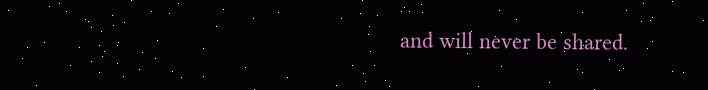and will never be shared.